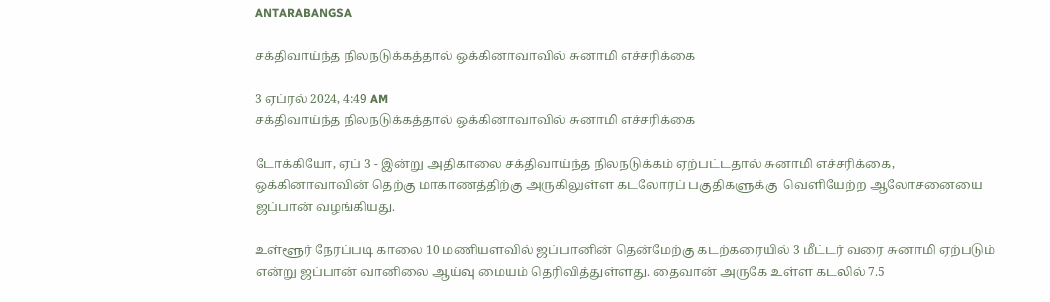ANTARABANGSA

சக்திவாய்ந்த நிலநடுக்கத்தால் ஒக்கினாவாவில் சுனாமி எச்சரிக்கை

3 ஏப்ரல் 2024, 4:49 AM
சக்திவாய்ந்த நிலநடுக்கத்தால் ஒக்கினாவாவில் சுனாமி எச்சரிக்கை

டோக்கியோ, ஏப் 3 - இன்று அதிகாலை சக்திவாய்ந்த நிலநடுக்கம் ஏற்பட்டதால் சுனாமி எச்சரிக்கை, ஒக்கினாவாவின் தெற்கு மாகாணத்திற்கு அருகிலுள்ள கடலோரப் பகுதிகளுக்கு  வெளியேற்ற ஆலோசனையை ஜப்பான் வழங்கியது.

உள்ளூர் நேரப்படி காலை 10 மணியளவில் ஜப்பானின் தென்மேற்கு கடற்கரையில் 3 மீட்டர் வரை சுனாமி ஏற்படும் என்று ஜப்பான் வானிலை ஆய்வு மையம் தெரிவித்துள்ளது. தைவான் அருகே உள்ள கடலில் 7.5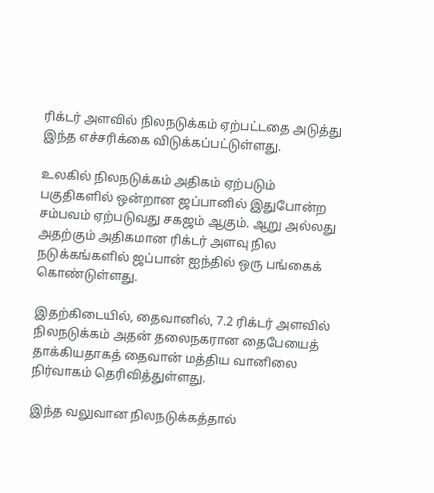ரிக்டர் அளவில் நிலநடுக்கம் ஏற்பட்டதை அடுத்து இந்த எச்சரிக்கை விடுக்கப்பட்டுள்ளது.

உலகில் நிலநடுக்கம் அதிகம் ஏற்படும் பகுதிகளில் ஒன்றான ஜப்பானில் இதுபோன்ற சம்பவம் ஏற்படுவது சகஜம் ஆகும். ஆறு அல்லது அதற்கும் அதிகமான ரிக்டர் அளவு நில நடுக்கங்களில் ஜப்பான் ஐந்தில் ஒரு பங்கைக் கொண்டுள்ளது.

இதற்கிடையில், தைவானில், 7.2 ரிக்டர் அளவில் நிலநடுக்கம் அதன் தலைநகரான தைபேயைத் தாக்கியதாகத் தைவான் மத்திய வானிலை நிர்வாகம் தெரிவித்துள்ளது.

இந்த வலுவான நிலநடுக்கத்தால்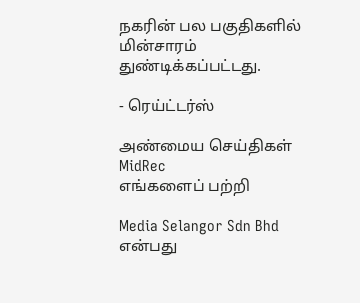நகரின் பல பகுதிகளில் மின்சாரம் துண்டிக்கப்பட்டது.

- ரெய்ட்டர்ஸ்

அண்மைய செய்திகள்
MidRec
எங்களைப் பற்றி

Media Selangor Sdn Bhd என்பது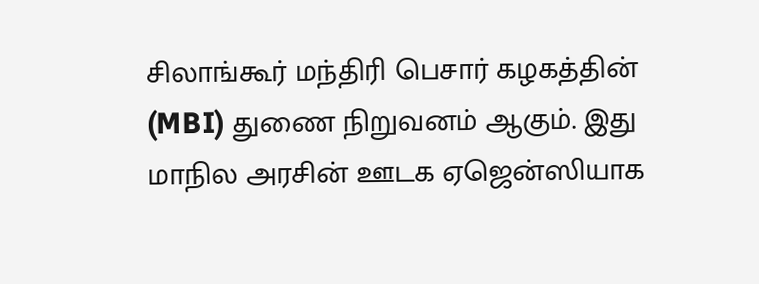சிலாங்கூர் மந்திரி பெசார் கழகத்தின் (MBI) துணை நிறுவனம் ஆகும். இது மாநில அரசின் ஊடக ஏஜென்ஸியாக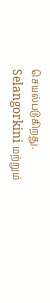செயல்படுகிறது. Selangorkini மற்றும்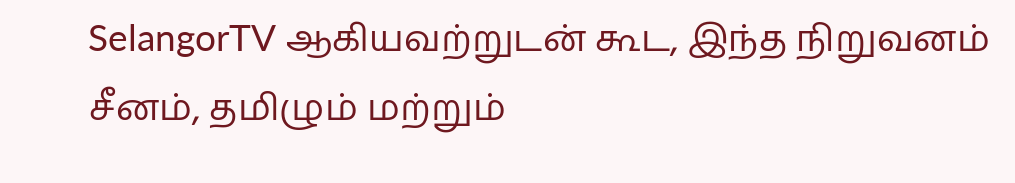SelangorTV ஆகியவற்றுடன் கூட, இந்த நிறுவனம் சீனம், தமிழும் மற்றும்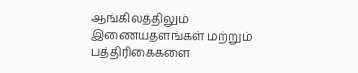ஆங்கிலத்திலும் இணையதளங்கள் மற்றும் பத்திரிகைகளை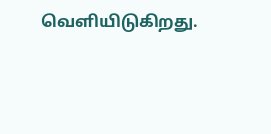வெளியிடுகிறது.